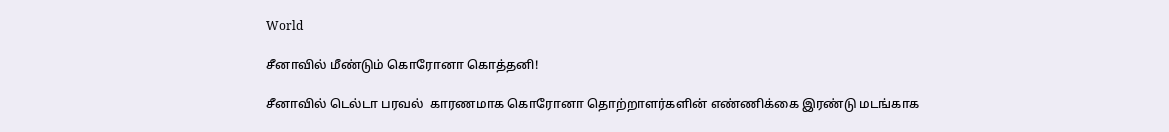World

சீனாவில் மீண்டும் கொரோனா கொத்தனி!

சீனாவில் டெல்டா பரவல்  காரணமாக கொரோனா தொற்றாளர்களின் எண்ணிக்கை இரண்டு மடங்காக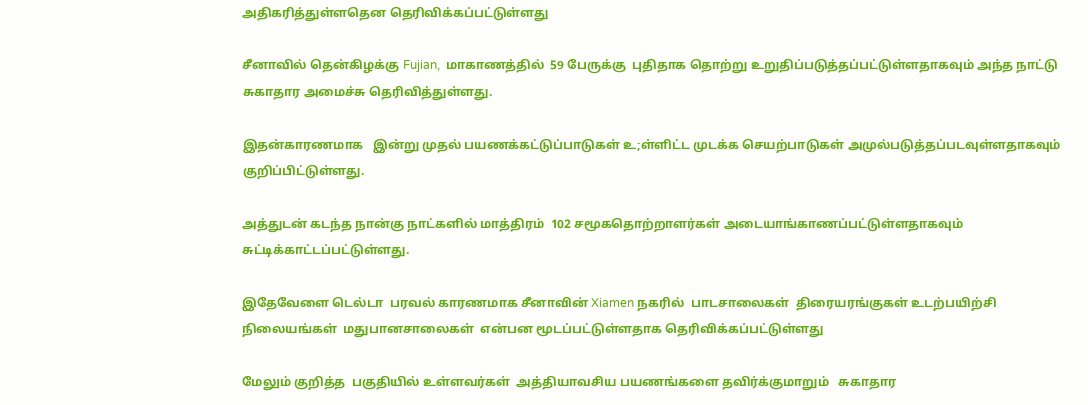அதிகரித்துள்ளதென தெரிவிக்கப்பட்டுள்ளது

சீனாவில் தென்கிழக்கு Fujian,  மாகாணத்தில்  59 பேருக்கு  புதிதாக தொற்று உறுதிப்படுத்தப்பட்டுள்ளதாகவும் அந்த நாட்டு சுகாதார அமைச்சு தெரிவித்துள்ளது.

இதன்காரணமாக   இன்று முதல் பயணக்கட்டுப்பாடுகள் உ;ள்ளிட்ட முடக்க செயற்பாடுகள் அமுல்படுத்தப்படவுள்ளதாகவும் குறிப்பிட்டுள்ளது.

அத்துடன் கடந்த நான்கு நாட்களில் மாத்திரம்  102 சமூகதொற்றாளர்கள் அடையாங்காணப்பட்டுள்ளதாகவும் சுட்டிக்காட்டப்பட்டுள்ளது.

இதேவேளை டெல்டா  பரவல் காரணமாக சீனாவின் Xiamen நகரில்  பாடசாலைகள்  திரையரங்குகள் உடற்பயிற்சி நிலையங்கள்  மதுபானசாலைகள்  என்பன மூடப்பட்டுள்ளதாக தெரிவிக்கப்பட்டுள்ளது

மேலும் குறித்த  பகுதியில் உள்ளவர்கள்  அத்தியாவசிய பயணங்களை தவிர்க்குமாறும்   சுகாதார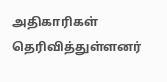அதிகாரிகள் தெரிவித்துள்ளனர்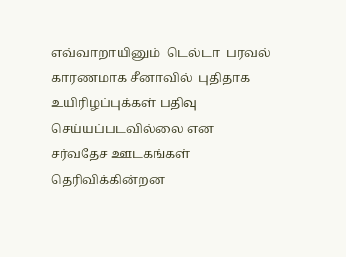எவ்வாறாயினும்  டெல்டா  பரவல் காரணமாக சீனாவில்  புதிதாக உயிரிழப்புக்கள் பதிவு  செய்யப்படவில்லை என  சர்வதேச ஊடகங்கள் தெரிவிக்கின்றன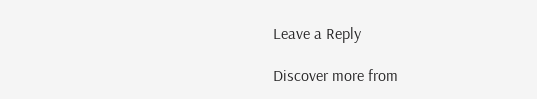Leave a Reply

Discover more from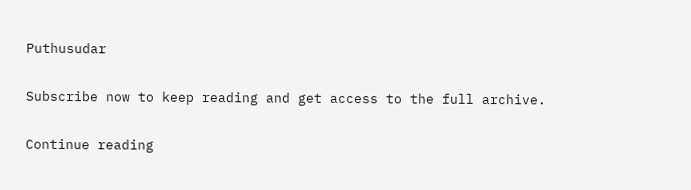Puthusudar

Subscribe now to keep reading and get access to the full archive.

Continue reading